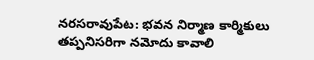నరసరావుపేట: భవన నిర్మాణ కార్మికులు తప్పనిసరిగా నమోదు కావాలి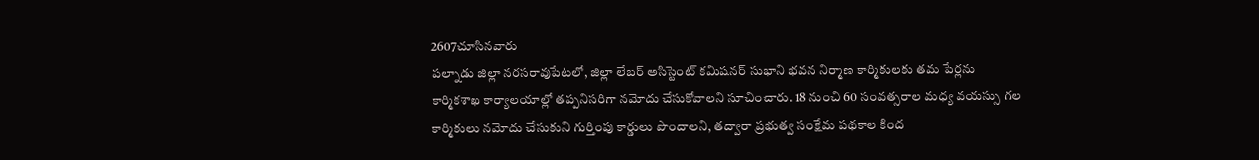2607చూసినవారు
పల్నాడు జిల్లా నరసరావుపేటలో, జిల్లా లేబర్ అసిస్టెంట్ కమిషనర్ సుభాని భవన నిర్మాణ కార్మికులకు తమ పేర్లను కార్మికశాఖ కార్యాలయాల్లో తప్పనిసరిగా నమోదు చేసుకోవాలని సూచించారు. 18 నుంచి 60 సంవత్సరాల మధ్య వయస్సు గల కార్మికులు నమోదు చేసుకుని గుర్తింపు కార్డులు పొందాలని, తద్వారా ప్రభుత్వ సంక్షేమ పథకాల కింద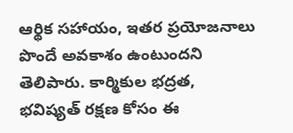ఆర్థిక సహాయం, ఇతర ప్రయోజనాలు పొందే అవకాశం ఉంటుందని తెలిపారు. కార్మికుల భద్రత, భవిష్యత్ రక్షణ కోసం ఈ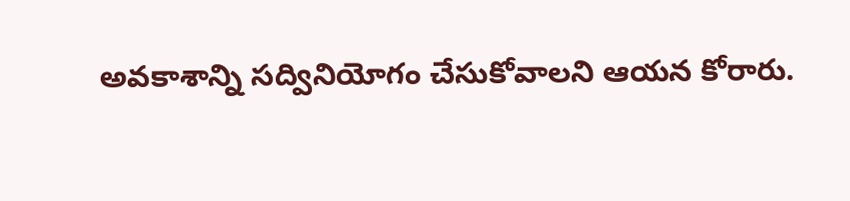అవకాశాన్ని సద్వినియోగం చేసుకోవాలని ఆయన కోరారు.